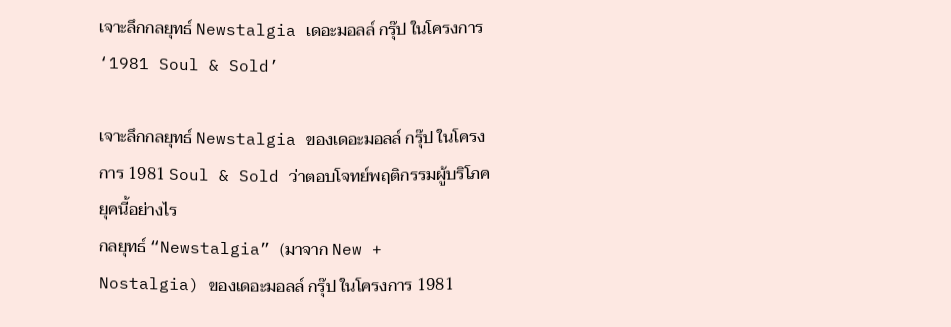เจาะลึกกลยุทธ์ Newstalgia เดอะมอลล์ กรุ๊ป ในโครงการ ‘1981 Soul & Sold’

เจาะลึกกลยุทธ์ Newstalgia ของเดอะมอลล์ กรุ๊ป ในโครงการ 1981 Soul & Sold ว่าตอบโจทย์พฤติกรรมผู้บริโภคยุคนี้อย่างไร
กลยุทธ์ “Newstalgia” (มาจาก New + Nostalgia) ของเดอะมอลล์ กรุ๊ป ในโครงการ 1981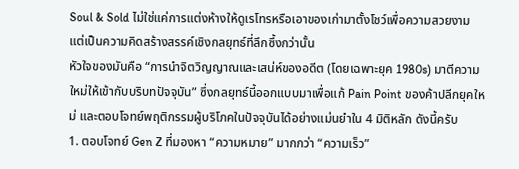Soul & Sold ไม่ใช่แค่การแต่งห้างให้ดูเรโทรหรือเอาของเก่ามาตั้งโชว์เพื่อความสวยงาม แต่เป็นความคิดสร้างสรรค์เชิงกลยุทธ์ที่ลึกซึ้งกว่านั้น
หัวใจของมันคือ “การนำจิตวิญญาณและเสน่ห์ของอดีต (โดยเฉพาะยุค 1980s) มาตีความใหม่ให้เข้ากับบริบทปัจจุบัน” ซึ่งกลยุทธ์นี้ออกแบบมาเพื่อแก้ Pain Point ของค้าปลีกยุคใหม่ และตอบโจทย์พฤติกรรมผู้บริโภคในปัจจุบันได้อย่างแม่นยำใน 4 มิติหลัก ดังนี้ครับ
1. ตอบโจทย์ Gen Z ที่มองหา “ความหมาย” มากกว่า “ความเร็ว”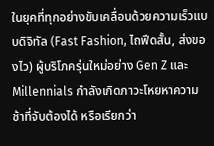ในยุคที่ทุกอย่างขับเคลื่อนด้วยความเร็วแบบดิจิทัล (Fast Fashion, ไถฟีดสั้น, ส่งของไว) ผู้บริโภครุ่นใหม่อย่าง Gen Z และ Millennials กำลังเกิดภาวะโหยหาความช้าที่จับต้องได้ หรือเรียกว่า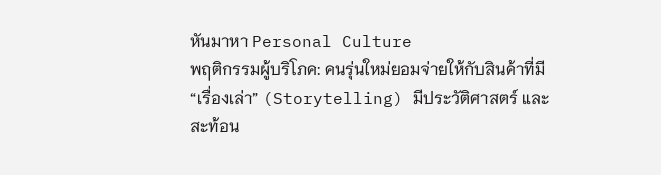หันมาหา Personal Culture
พฤติกรรมผู้บริโภค: คนรุ่นใหม่ยอมจ่ายให้กับสินค้าที่มี “เรื่องเล่า” (Storytelling) มีประวัติศาสตร์ และสะท้อน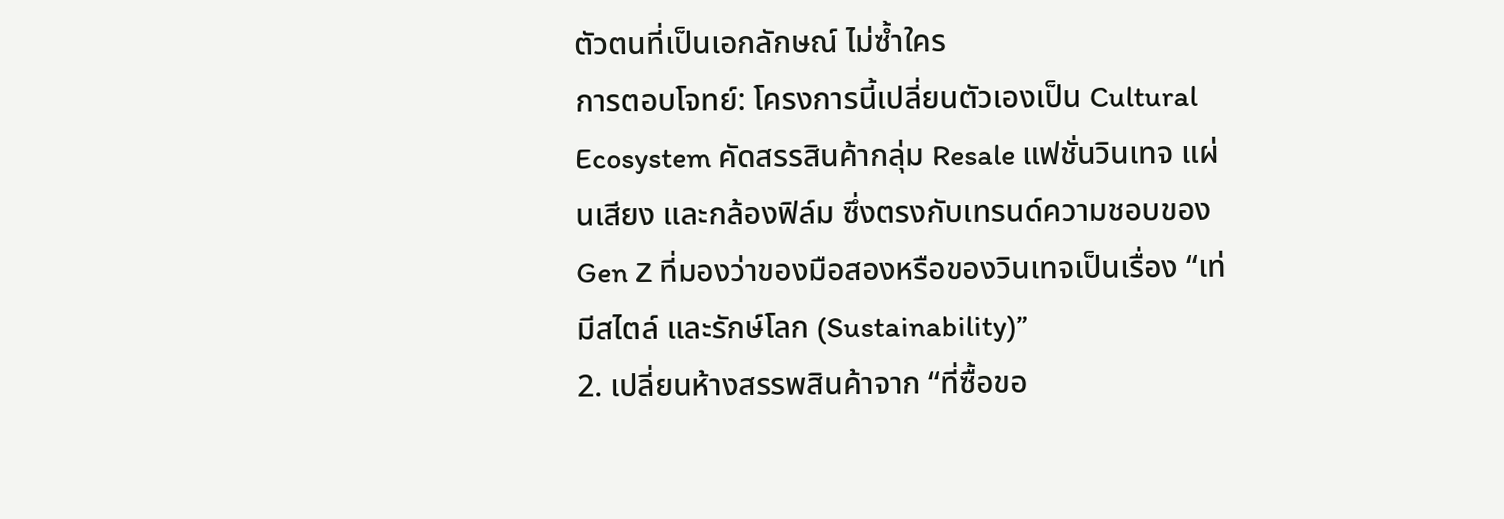ตัวตนที่เป็นเอกลักษณ์ ไม่ซ้ำใคร
การตอบโจทย์: โครงการนี้เปลี่ยนตัวเองเป็น Cultural Ecosystem คัดสรรสินค้ากลุ่ม Resale แฟชั่นวินเทจ แผ่นเสียง และกล้องฟิล์ม ซึ่งตรงกับเทรนด์ความชอบของ Gen Z ที่มองว่าของมือสองหรือของวินเทจเป็นเรื่อง “เท่ มีสไตล์ และรักษ์โลก (Sustainability)”
2. เปลี่ยนห้างสรรพสินค้าจาก “ที่ซื้อขอ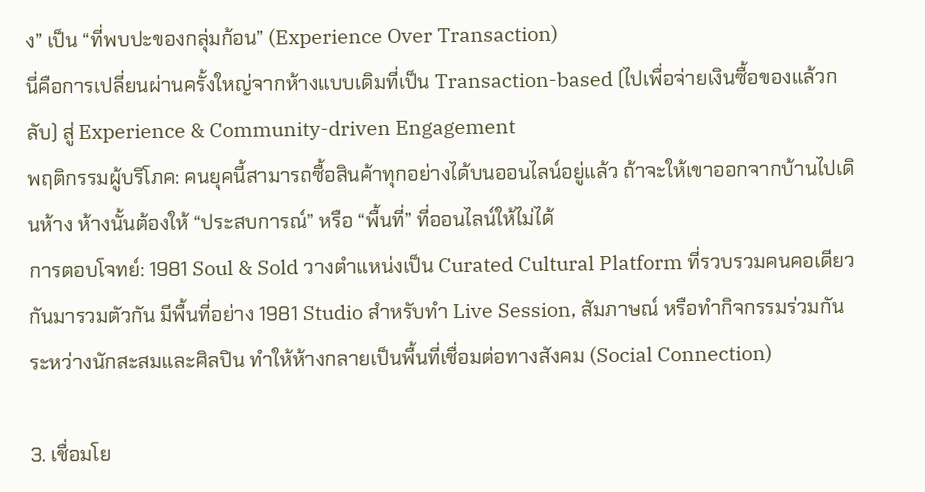ง” เป็น “ที่พบปะของกลุ่มก้อน” (Experience Over Transaction)
นี่คือการเปลี่ยนผ่านครั้งใหญ่จากห้างแบบเดิมที่เป็น Transaction-based (ไปเพื่อจ่ายเงินซื้อของแล้วกลับ) สู่ Experience & Community-driven Engagement
พฤติกรรมผู้บริโภค: คนยุคนี้สามารถซื้อสินค้าทุกอย่างได้บนออนไลน์อยู่แล้ว ถ้าจะให้เขาออกจากบ้านไปเดินห้าง ห้างนั้นต้องให้ “ประสบการณ์” หรือ “พื้นที่” ที่ออนไลน์ให้ไม่ได้
การตอบโจทย์: 1981 Soul & Sold วางตำแหน่งเป็น Curated Cultural Platform ที่รวบรวมคนคอเดียวกันมารวมตัวกัน มีพื้นที่อย่าง 1981 Studio สำหรับทำ Live Session, สัมภาษณ์ หรือทำกิจกรรมร่วมกันระหว่างนักสะสมและศิลปิน ทำให้ห้างกลายเป็นพื้นที่เชื่อมต่อทางสังคม (Social Connection)

3. เชื่อมโย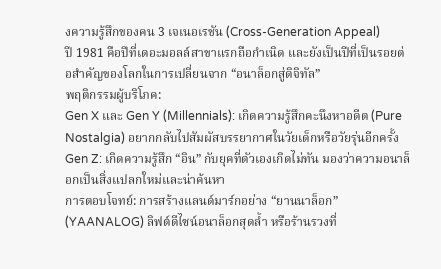งความรู้สึกของคน 3 เจเนอเรชัน (Cross-Generation Appeal)
ปี 1981 คือปีที่เดอะมอลล์สาขาแรกถือกำเนิด และยังเป็นปีที่เป็นรอยต่อสำคัญของโลกในการเปลี่ยนจาก “อนาล็อกสู่ดิจิทัล”
พฤติกรรมผู้บริโภค:
Gen X และ Gen Y (Millennials): เกิดความรู้สึกคะนึงหาอดีต (Pure Nostalgia) อยากกลับไปสัมผัสบรรยากาศในวัยเด็กหรือวัยรุ่นอีกครั้ง
Gen Z: เกิดความรู้สึก “อิน” กับยุคที่ตัวเองเกิดไม่ทัน มองว่าความอนาล็อกเป็นสิ่งแปลกใหม่และน่าค้นหา
การตอบโจทย์: การสร้างแลนด์มาร์กอย่าง “ยานนาล็อก” (YAANALOG) ลิฟต์ดีไซน์อนาล็อกสุดล้ำ หรือร้านรวงที่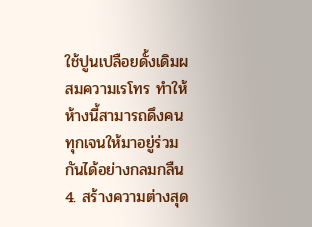ใช้ปูนเปลือยดั้งเดิมผสมความเรโทร ทำให้ห้างนี้สามารถดึงคนทุกเจนให้มาอยู่ร่วมกันได้อย่างกลมกลืน
4. สร้างความต่างสุด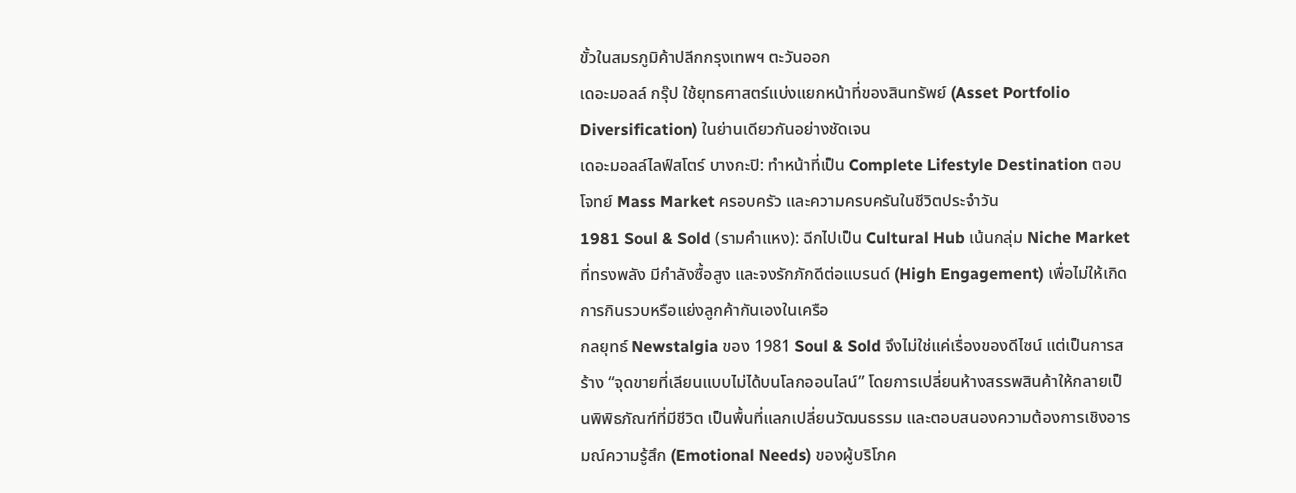ขั้วในสมรภูมิค้าปลีกกรุงเทพฯ ตะวันออก
เดอะมอลล์ กรุ๊ป ใช้ยุทธศาสตร์แบ่งแยกหน้าที่ของสินทรัพย์ (Asset Portfolio Diversification) ในย่านเดียวกันอย่างชัดเจน
เดอะมอลล์ไลฟ์สโตร์ บางกะปิ: ทำหน้าที่เป็น Complete Lifestyle Destination ตอบโจทย์ Mass Market ครอบครัว และความครบครันในชีวิตประจำวัน
1981 Soul & Sold (รามคำแหง): ฉีกไปเป็น Cultural Hub เน้นกลุ่ม Niche Market ที่ทรงพลัง มีกำลังซื้อสูง และจงรักภักดีต่อแบรนด์ (High Engagement) เพื่อไม่ให้เกิดการกินรวบหรือแย่งลูกค้ากันเองในเครือ
กลยุทธ์ Newstalgia ของ 1981 Soul & Sold จึงไม่ใช่แค่เรื่องของดีไซน์ แต่เป็นการสร้าง “จุดขายที่เลียนแบบไม่ได้บนโลกออนไลน์” โดยการเปลี่ยนห้างสรรพสินค้าให้กลายเป็นพิพิธภัณฑ์ที่มีชีวิต เป็นพื้นที่แลกเปลี่ยนวัฒนธรรม และตอบสนองความต้องการเชิงอารมณ์ความรู้สึก (Emotional Needs) ของผู้บริโภค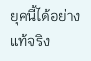ยุคนี้ได้อย่างแท้จริง